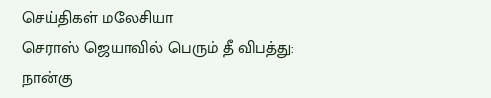செய்திகள் மலேசியா
செராஸ் ஜெயாவில் பெரும் தீ விபத்து: நான்கு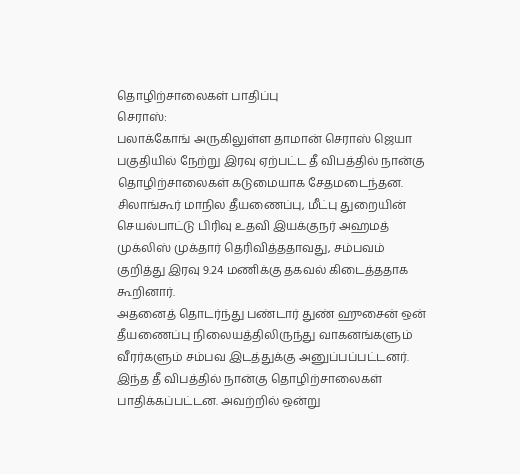தொழிற்சாலைகள் பாதிப்பு
செராஸ்:
பலாக்கோங் அருகிலுள்ள தாமான் செராஸ் ஜெயா பகுதியில் நேற்று இரவு ஏற்பட்ட தீ விபத்தில் நான்கு தொழிற்சாலைகள் கடுமையாக சேதமடைந்தன.
சிலாங்கூர் மாநில தீயணைப்பு, மீட்பு துறையின் செயல்பாட்டு பிரிவு உதவி இயக்குநர் அஹமத் முக்லிஸ் முக்தார் தெரிவித்ததாவது, சம்பவம் குறித்து இரவு 9.24 மணிக்கு தகவல் கிடைத்ததாக கூறினார்.
அதனைத் தொடர்ந்து பண்டார் துண் ஹுசைன் ஒன் தீயணைப்பு நிலையத்திலிருந்து வாகனங்களும் வீரர்களும் சம்பவ இடத்துக்கு அனுப்பப்பட்டனர்.
இந்த தீ விபத்தில் நான்கு தொழிற்சாலைகள் பாதிக்கப்பட்டன. அவற்றில் ஒன்று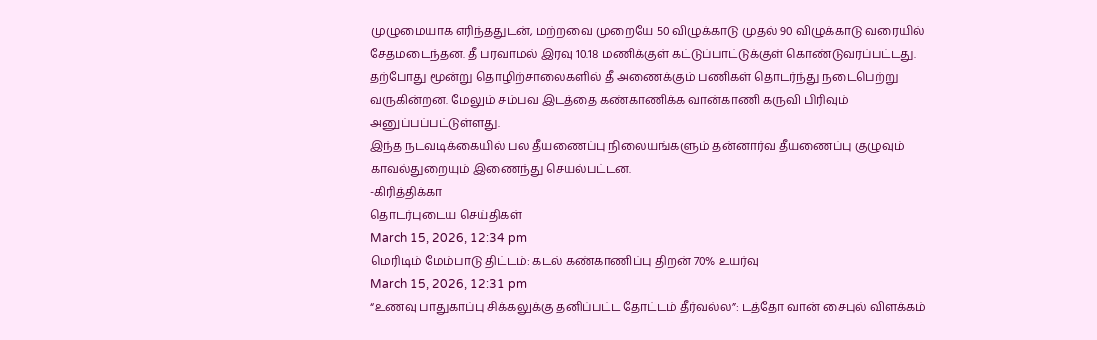முழுமையாக எரிந்ததுடன், மற்றவை முறையே 50 விழுக்காடு முதல் 90 விழுக்காடு வரையில் சேதமடைந்தன. தீ பரவாமல் இரவு 10.18 மணிக்குள் கட்டுப்பாட்டுக்குள் கொண்டுவரப்பட்டது.
தற்போது மூன்று தொழிற்சாலைகளில் தீ அணைக்கும் பணிகள் தொடர்ந்து நடைபெற்று வருகின்றன. மேலும் சம்பவ இடத்தை கண்காணிக்க வான்காணி கருவி பிரிவும் அனுப்பப்பட்டுள்ளது.
இந்த நடவடிக்கையில் பல தீயணைப்பு நிலையங்களும் தன்னார்வ தீயணைப்பு குழுவும் காவல்துறையும் இணைந்து செயல்பட்டன.
-கிரித்திக்கா
தொடர்புடைய செய்திகள்
March 15, 2026, 12:34 pm
மெரிடிம் மேம்பாடு திட்டம்: கடல் கண்காணிப்பு திறன் 70% உயர்வு
March 15, 2026, 12:31 pm
“உணவு பாதுகாப்பு சிக்கலுக்கு தனிப்பட்ட தோட்டம் தீர்வல்ல”: டத்தோ வான் சைபுல் விளக்கம்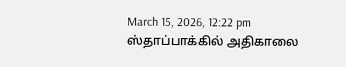March 15, 2026, 12:22 pm
ஸ்தாப்பாக்கில் அதிகாலை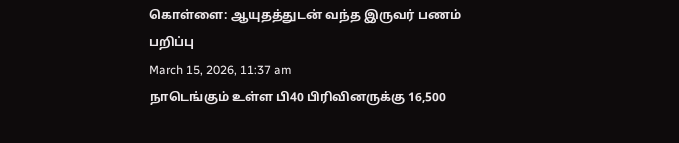கொள்ளை: ஆயுதத்துடன் வந்த இருவர் பணம் பறிப்பு
March 15, 2026, 11:37 am
நாடெங்கும் உள்ள பி40 பிரிவினருக்கு 16,500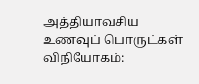அத்தியாவசிய உணவுப் பொருட்கள் விநியோகம்: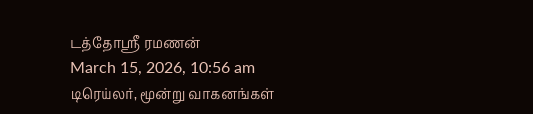டத்தோஶ்ரீ ரமணன்
March 15, 2026, 10:56 am
டிரெய்லர், மூன்று வாகனங்கள்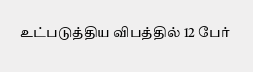உட்படுத்திய விபத்தில் 12 பேர்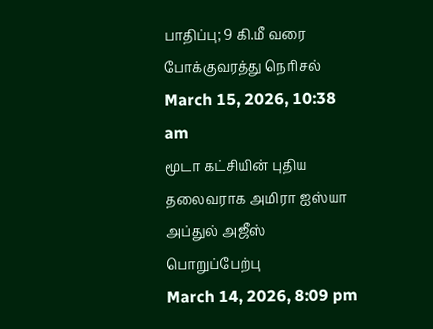பாதிப்பு; 9 கி.மீ வரை போக்குவரத்து நெரிசல்
March 15, 2026, 10:38 am
மூடா கட்சியின் புதிய தலைவராக அமிரா ஐஸ்யா அப்துல் அஜீஸ் பொறுப்பேற்பு
March 14, 2026, 8:09 pm